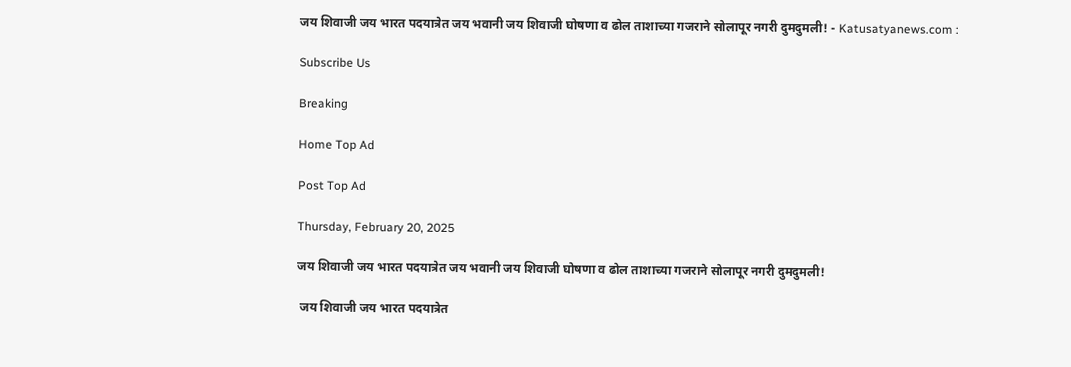जय शिवाजी जय भारत पदयात्रेत जय भवानी जय शिवाजी घोषणा व ढोल ताशाच्या गजराने सोलापूर नगरी दुमदुमली! - Katusatyanews.com :

Subscribe Us

Breaking

Home Top Ad

Post Top Ad

Thursday, February 20, 2025

जय शिवाजी जय भारत पदयात्रेत जय भवानी जय शिवाजी घोषणा व ढोल ताशाच्या गजराने सोलापूर नगरी दुमदुमली!

 जय शिवाजी जय भारत पदयात्रेत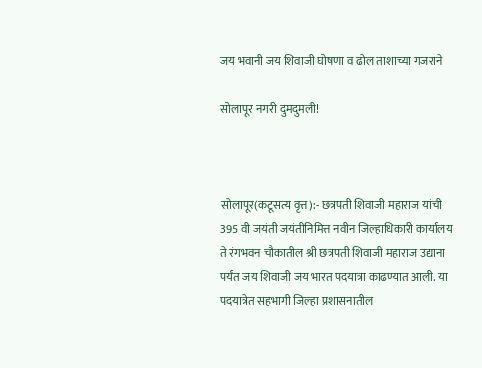जय भवानी जय शिवाजी घोषणा व ढोल ताशाच्या गजराने

सोलापूर नगरी दुमदुमली!



सोलापूर(कटूसत्य वृत्त):- छत्रपती शिवाजी महाराज यांची 395 वी जयंती जयंतीनिमित्त नवीन जिल्हाधिकारी कार्यालय ते रंगभवन चौकातील श्री छत्रपती शिवाजी महाराज उद्याना पर्यंत जय शिवाजी जय भारत पदयात्रा काढण्यात आली. या पदयात्रेत सहभागी जिल्हा प्रशासनातील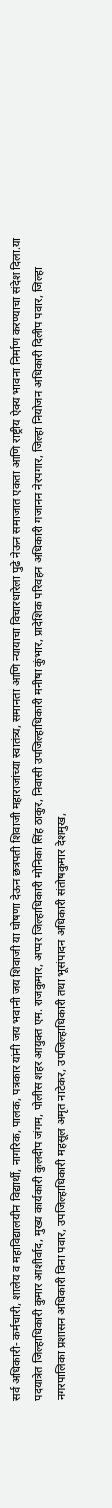सर्व अधिकारी- कर्मचारी, शालेय व महाविद्यालयीन विद्यार्थी, नागरिक, पालक, पत्रकार यांनी जय भवानी जय शिवाजी या घोषणा देऊन छत्रपती शिवाजी महाराजांच्या स्वातंत्र्य, समानता आणि न्यायाचा विचारधारेला पुढे नेऊन समाजात एकता आणि राष्ट्रीय ऐक्य भावना निर्माण करण्याचा संदेश दिला.या पदयात्रेत जिल्हाधिकारी कुमार आशीर्वाद, मुख्य कार्यकारी कुलदीप जंगम, पोलीस शहर आयुक्त एम. राजकुमार, अप्पर जिल्हाधिकारी मोनिका सिंह ठाकुर, निवासी उपजिल्हाधिकारी मनीषा कुंभार, प्रादेशिक परिवहन अधिकारी गजानन नेरपगार, जिल्हा नियोजन अधिकारी दिलीप पवार, जिल्हा नगरपालिका प्रशासन अधिकारी विना पवार, उपजिल्हाधिकारी महसूल अमृत नाटेकर, उपजिल्हाधिकारी तथा भूसंपादन अधिकारी संतोषकुमार देशमुख,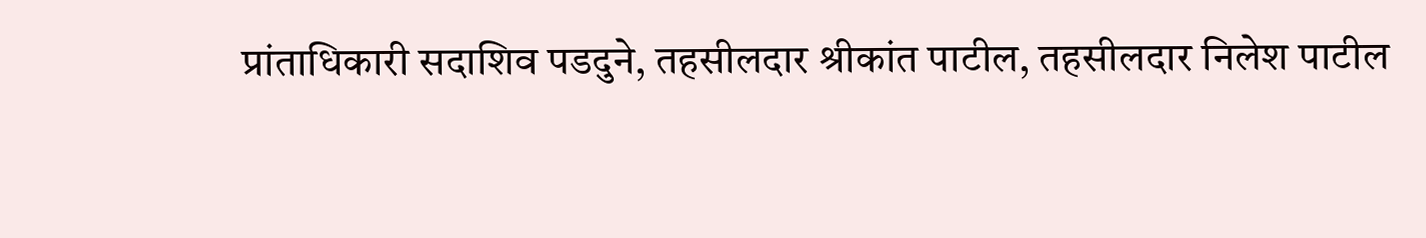प्रांताधिकारी सदाशिव पडदुने, तहसीलदार श्रीकांत पाटील, तहसीलदार निलेश पाटील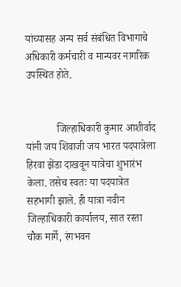यांच्यासह अन्य सर्व संबंधित विभागाचे अधिकारी कर्मचारी व मान्यवर नागरिक उपस्थित होते.


            जिल्हाधिकारी कुमार आशीर्वाद यांनी जय शिवाजी जय भारत पदयात्रेला हिरवा झेंडा दाखवून यात्रेचा शुभारंभ केला. तसेच स्वतः या पदयात्रेत सहभागी झाले. ही यात्रा नवीन जिल्हाधिकारी कार्यालय, सात रस्ता चौक मार्गे, रंगभवन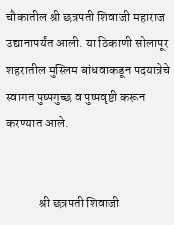चौकातील श्री छत्रपती शिवाजी महाराज उद्यानापर्यंत आली. या ठिकाणी सोलापूर शहरातील मुस्लिम बांधवाकडून पदयात्रेचे स्वागत पुष्पगुच्छ व पुष्पवृष्टी करून करण्यात आले.


             श्री छत्रपती शिवाजी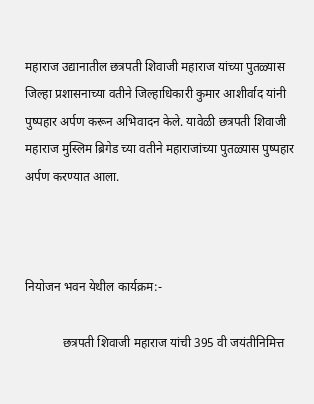महाराज उद्यानातील छत्रपती शिवाजी महाराज यांच्या पुतळ्यास जिल्हा प्रशासनाच्या वतीने जिल्हाधिकारी कुमार आशीर्वाद यांनी पुष्पहार अर्पण करून अभिवादन केले. यावेळी छत्रपती शिवाजी महाराज मुस्लिम ब्रिगेड च्या वतीने महाराजांच्या पुतळ्यास पुष्पहार अर्पण करण्यात आला.



नियोजन भवन येथील कार्यक्रम:-

            छत्रपती शिवाजी महाराज यांची 395 वी जयंतीनिमित्त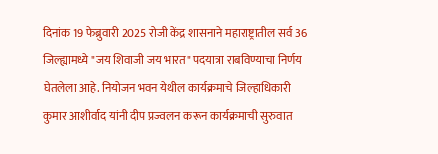दिनांक 19 फेब्रुवारी 2025 रोजी केंद्र शासनाने महाराष्ट्रातील सर्व 36 जिल्ह्यामध्ये "जय शिवाजी जय भारत" पदयात्रा राबविण्याचा निर्णय घेतलेला आहे. नियोजन भवन येथील कार्यक्रमाचे जिल्हाधिकारी कुमार आशीर्वाद यांनी दीप प्रज्वलन करून कार्यक्रमाची सुरुवात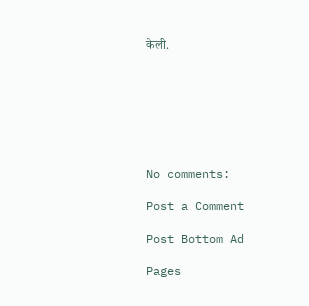केली.







No comments:

Post a Comment

Post Bottom Ad

Pages